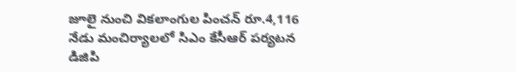జూలై నుంచి వికలాంగుల పించన్ రూ.4,116
నేడు మంచిర్యాలలో సిఎం కేసీఆర్ పర్యటన
డిజిపి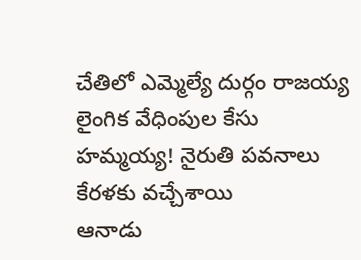చేతిలో ఎమ్మెల్యే దుర్గం రాజయ్య లైంగిక వేధింపుల కేసు
హమ్మయ్య! నైరుతి పవనాలు కేరళకు వచ్చేశాయి
ఆనాడు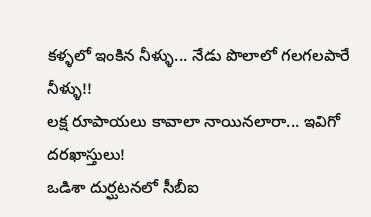కళ్ళలో ఇంకిన నీళ్ళు... నేడు పొలాలో గలగలపారే నీళ్ళు!!
లక్ష రూపాయలు కావాలా నాయినలారా... ఇవిగో దరఖాస్తులు!
ఒడిశా దుర్ఘటనలో సీబీఐ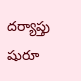దర్యాప్తు షురూ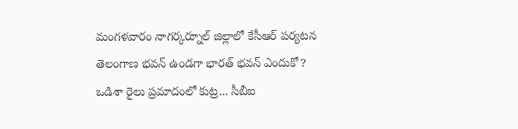మంగళవారం నాగర్కర్నూల్ జిల్లాలో కేసీఆర్ పర్యటన
తెలంగాణ భవన్ ఉండగా భారత్ భవన్ ఎందుకో?
ఒడిశా రైలు ప్రమాదంలో కుట్ర... సీబీఐ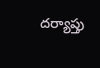దర్యాప్తు